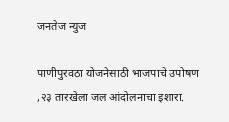जनतेज न्युज

पाणीपुरवठा योजनेसाठी भाजपाचे उपोषण ,२३ तारखेला जल आंदोलनाचा इशारा.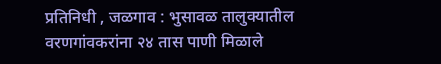प्रतिनिधी , जळगाव : भुसावळ तालुक्यातील वरणगांवकरांना २४ तास पाणी मिळाले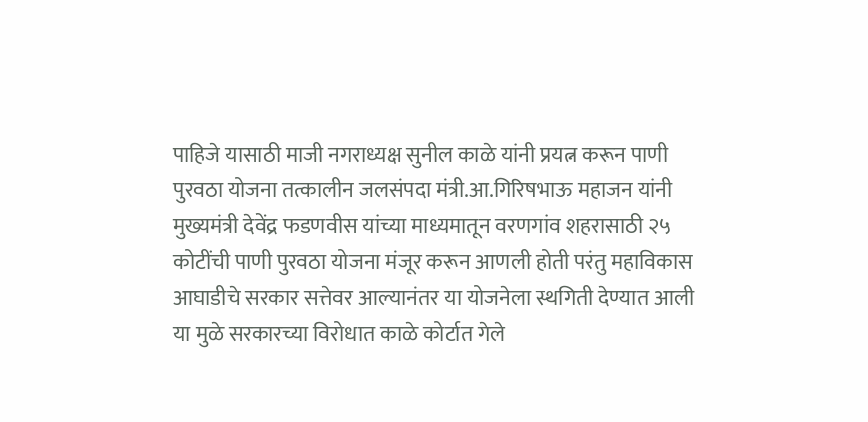पाहिजे यासाठी माजी नगराध्यक्ष सुनील काळे यांनी प्रयत्न करून पाणी पुरवठा योजना तत्कालीन जलसंपदा मंत्री.आ.गिरिषभाऊ महाजन यांनी मुख्यमंत्री देवेंद्र फडणवीस यांच्या माध्यमातून वरणगांव शहरासाठी २५ कोटींची पाणी पुरवठा योजना मंजूर करून आणली होती परंतु महाविकास आघाडीचे सरकार सत्तेवर आल्यानंतर या योजनेला स्थगिती देण्यात आली या मुळे सरकारच्या विरोधात काळे कोर्टात गेले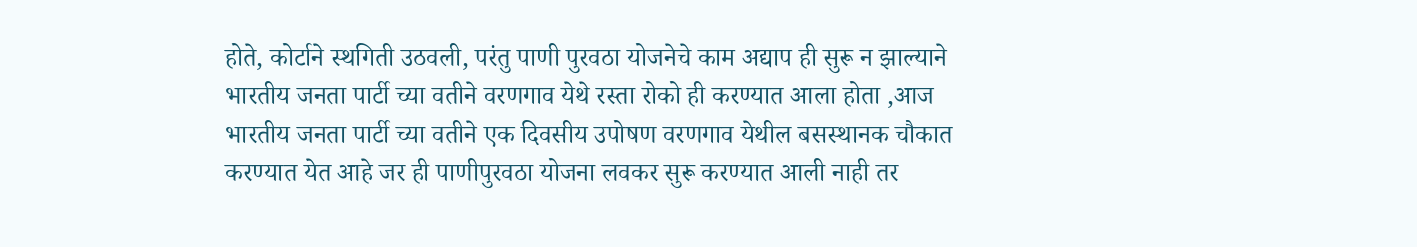होते, कोर्टाने स्थगिती उठवली, परंतु पाणी पुरवठा योजनेचे काम अद्याप ही सुरू न झाल्याने भारतीय जनता पार्टी च्या वतीने वरणगाव येथे रस्ता रोको ही करण्यात आला होता ,आज भारतीय जनता पार्टी च्या वतीने एक दिवसीय उपोषण वरणगाव येथील बसस्थानक चौकात करण्यात येत आहे जर ही पाणीपुरवठा योजना लवकर सुरू करण्यात आली नाही तर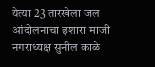येत्या 23 तारखेला जल आंदोलनाचा इशारा माजी नगराध्यक्ष सुनील काळे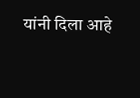यांनी दिला आहे